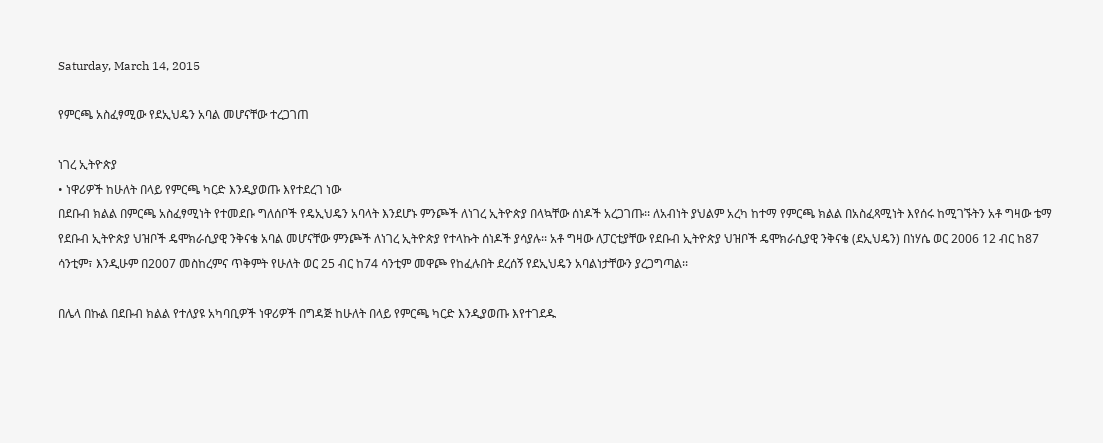Saturday, March 14, 2015

የምርጫ አስፈፃሚው የደኢህዴን አባል መሆናቸው ተረጋገጠ

ነገረ ኢትዮጵያ
• ነዋሪዎች ከሁለት በላይ የምርጫ ካርድ እንዲያወጡ እየተደረገ ነው
በደቡብ ክልል በምርጫ አስፈፃሚነት የተመደቡ ግለሰቦች የዴኢህዴን አባላት እንደሆኑ ምንጮች ለነገረ ኢትዮጵያ በላኳቸው ሰነዶች አረጋገጡ፡፡ ለአብነት ያህልም አረካ ከተማ የምርጫ ክልል በአስፈጻሚነት እየሰሩ ከሚገኙትን አቶ ግዛው ቴማ የደቡብ ኢትዮጵያ ህዝቦች ዴሞክራሲያዊ ንቅናቄ አባል መሆናቸው ምንጮች ለነገረ ኢትዮጵያ የተላኩት ሰነዶች ያሳያሉ፡፡ አቶ ግዛው ለፓርቲያቸው የደቡብ ኢትዮጵያ ህዝቦች ዴሞክራሲያዊ ንቅናቄ (ደኢህዴን) በነሃሴ ወር 2006 12 ብር ከ87 ሳንቲም፣ እንዲሁም በ2007 መስከረምና ጥቅምት የሁለት ወር 25 ብር ከ74 ሳንቲም መዋጮ የከፈሉበት ደረሰኝ የደኢህዴን አባልነታቸውን ያረጋግጣል፡፡

በሌላ በኩል በደቡብ ክልል የተለያዩ አካባቢዎች ነዋሪዎች በግዳጅ ከሁለት በላይ የምርጫ ካርድ እንዲያወጡ እየተገደዱ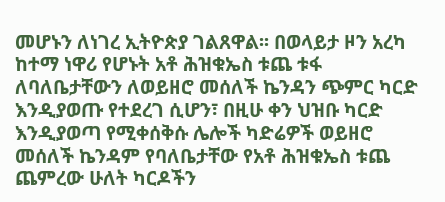መሆኑን ለነገረ ኢትዮጵያ ገልጸዋል፡፡ በወላይታ ዞን አረካ ከተማ ነዋሪ የሆኑት አቶ ሕዝቁኤስ ቱጨ ቱፋ ለባለቤታቸውን ለወይዘሮ መሰለች ኬንዳን ጭምር ካርድ እንዲያወጡ የተደረገ ሲሆን፣ በዚሁ ቀን ህዝቡ ካርድ እንዲያወጣ የሚቀሰቅሱ ሌሎች ካድሬዎች ወይዘሮ መሰለች ኬንዳም የባለቤታቸው የአቶ ሕዝቁኤስ ቱጨ ጨምረው ሁለት ካርዶችን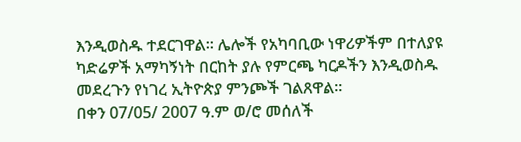እንዲወስዱ ተደርገዋል፡፡ ሌሎች የአካባቢው ነዋሪዎችም በተለያዩ ካድሬዎች አማካኝነት በርከት ያሉ የምርጫ ካርዶችን እንዲወስዱ መደረጉን የነገረ ኢትዮጵያ ምንጮች ገልጸዋል፡፡
በቀን 07/05/ 2007 ዓ.ም ወ/ሮ መሰለች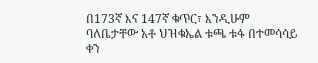በ173ኛ እና 147ኛ ቁጥር፣ እንዲሁም ባለቤታቸው አቶ ህዝቁኤል ቱጫ ቱፋ በተመሳሳይ ቀን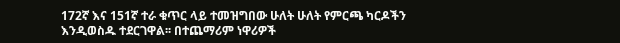172ኛ እና 151ኛ ተራ ቁጥር ላይ ተመዝግበው ሁለት ሁለት የምርጫ ካርዶችን እንዲወስዱ ተደርገዋል፡፡ በተጨማሪም ነዋሪዎች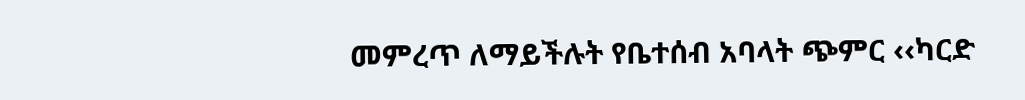መምረጥ ለማይችሉት የቤተሰብ አባላት ጭምር ‹‹ካርድ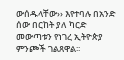ውሰዱላቸው›› እየተባሉ በአንድ ሰው በርከት ያለ ካርድ መውጣቱን የነገረ ኢትዮጵያ ምንጮች ገልጸዋል፡፡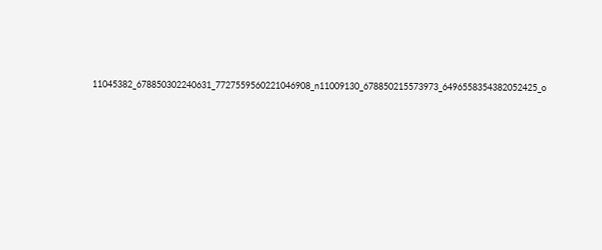11045382_678850302240631_7727559560221046908_n11009130_678850215573973_6496558354382052425_o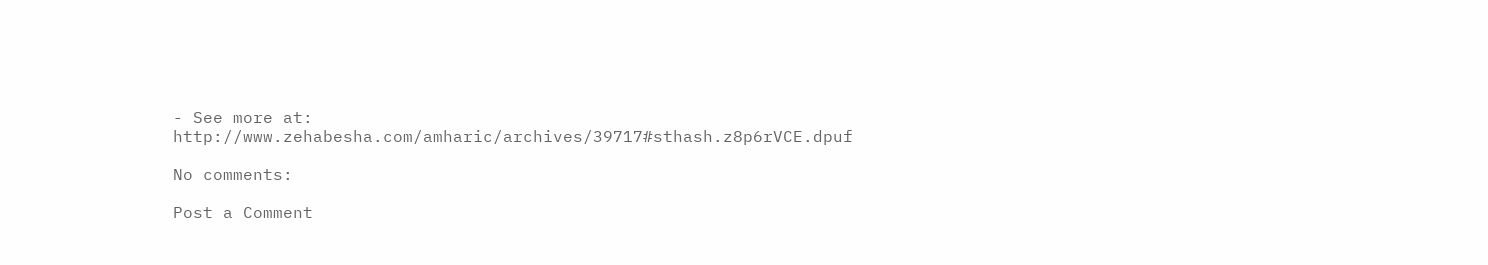- See more at: http://www.zehabesha.com/amharic/archives/39717#sthash.z8p6rVCE.dpuf

No comments:

Post a Comment